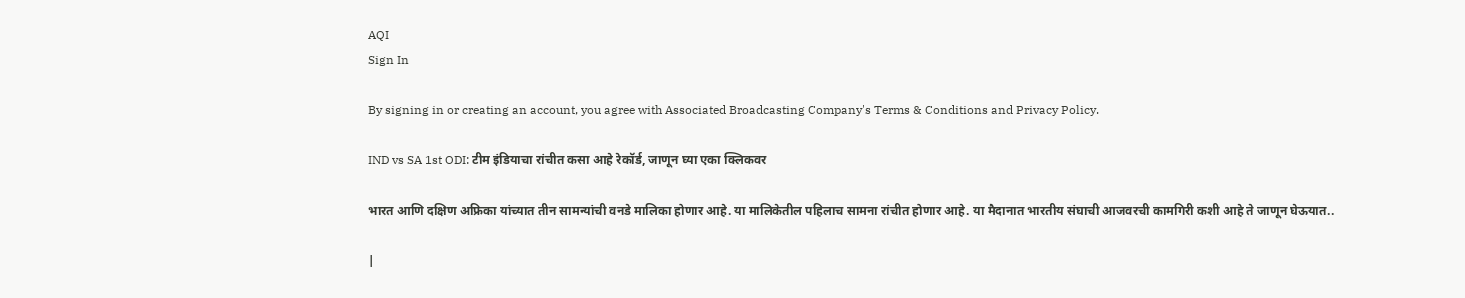AQI
Sign In

By signing in or creating an account, you agree with Associated Broadcasting Company's Terms & Conditions and Privacy Policy.

IND vs SA 1st ODI: टीम इंडियाचा रांचीत कसा आहे रेकॉर्ड, जाणून घ्या एका क्लिकवर

भारत आणि दक्षिण अफ्रिका यांच्यात तीन सामन्यांची वनडे मालिका होणार आहे. या मालिकेतील पहिलाच सामना रांचीत होणार आहे. या मैदानात भारतीय संघाची आजवरची कामगिरी कशी आहे ते जाणून घेऊयात..

|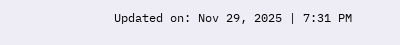Updated on: Nov 29, 2025 | 7:31 PM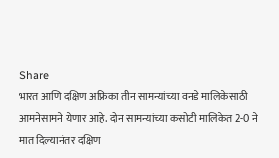Share
भारत आणि दक्षिण अफ्रिका तीन सामन्यांच्या वनडे मालिकेसाठी आमनेसामने येणार आहे. दोन सामन्यांच्या कसोटी मालिकेत 2-0 ने मात दिल्यानंतर दक्षिण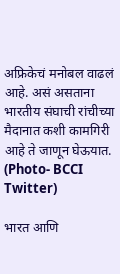अफ्रिकेचं मनोबल वाढलं आहे. असं असताना भारतीय संघाची रांचीच्या मैदानात कशी कामगिरी आहे ते जाणून घेऊयात. (Photo- BCCI Twitter)

भारत आणि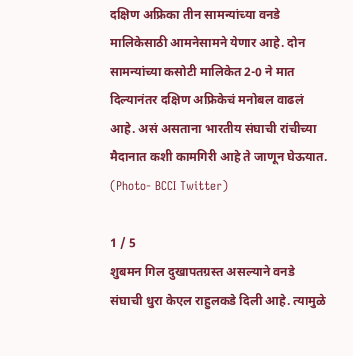दक्षिण अफ्रिका तीन सामन्यांच्या वनडे मालिकेसाठी आमनेसामने येणार आहे. दोन सामन्यांच्या कसोटी मालिकेत 2-0 ने मात दिल्यानंतर दक्षिण अफ्रिकेचं मनोबल वाढलं आहे. असं असताना भारतीय संघाची रांचीच्या मैदानात कशी कामगिरी आहे ते जाणून घेऊयात. (Photo- BCCI Twitter)

1 / 5
शुबमन गिल दुखापतग्रस्त असल्याने वनडे संघाची धुरा केएल राहुलकडे दिली आहे. त्यामुळे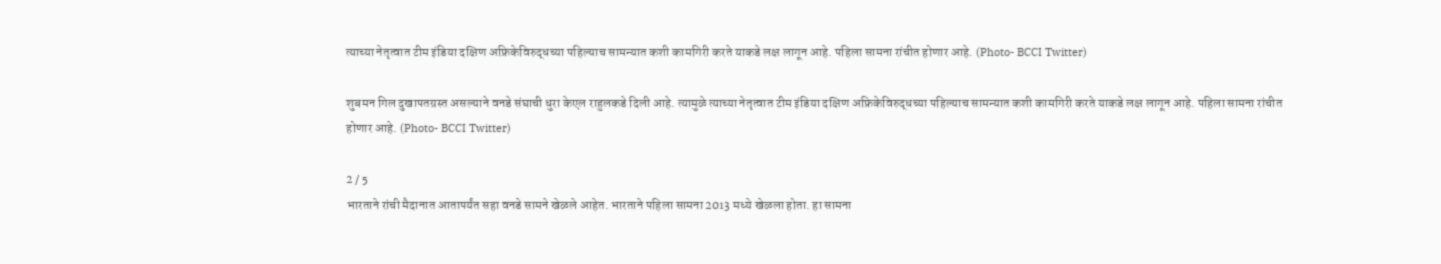त्याच्या नेतृत्वात टीम इंडिया दक्षिण अफ्रिकेविरुद्धच्या पहिल्याच सामन्यात कशी कामगिरी करते याकडे लक्ष लागून आहे. पहिला सामना रांचीत होणार आहे. (Photo- BCCI Twitter)

शुबमन गिल दुखापतग्रस्त असल्याने वनडे संघाची धुरा केएल राहुलकडे दिली आहे. त्यामुळे त्याच्या नेतृत्वात टीम इंडिया दक्षिण अफ्रिकेविरुद्धच्या पहिल्याच सामन्यात कशी कामगिरी करते याकडे लक्ष लागून आहे. पहिला सामना रांचीत होणार आहे. (Photo- BCCI Twitter)

2 / 5
भारताने रांची मैदानात आतापर्यंत सहा वनडे सामने खेळले आहेत. भारताने पहिला सामना 2013 मध्ये खेळला होता. हा सामना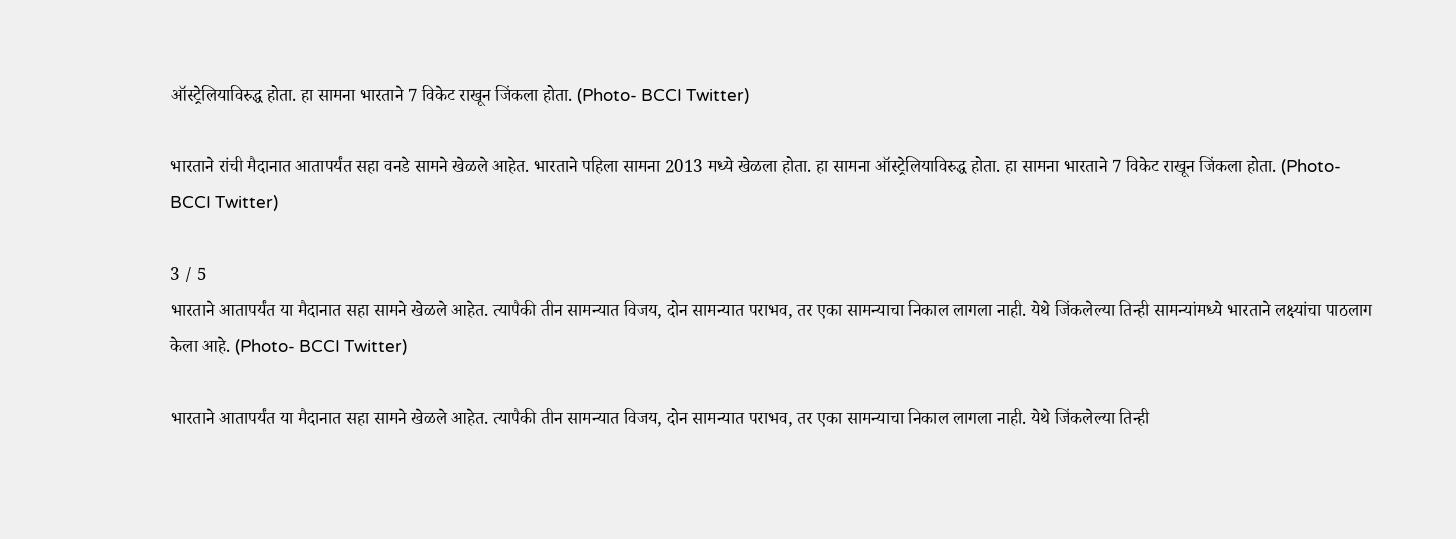ऑस्ट्रेलियाविरुद्ध होता. हा सामना भारताने 7 विकेट राखून जिंकला होता. (Photo- BCCI Twitter)

भारताने रांची मैदानात आतापर्यंत सहा वनडे सामने खेळले आहेत. भारताने पहिला सामना 2013 मध्ये खेळला होता. हा सामना ऑस्ट्रेलियाविरुद्ध होता. हा सामना भारताने 7 विकेट राखून जिंकला होता. (Photo- BCCI Twitter)

3 / 5
भारताने आतापर्यंत या मैदानात सहा सामने खेळले आहेत. त्यापैकी तीन सामन्यात विजय, दोन सामन्यात पराभव, तर एका सामन्याचा निकाल लागला नाही. येथे जिंकलेल्या तिन्ही सामन्यांमध्ये भारताने लक्ष्यांचा पाठलाग केला आहे. (Photo- BCCI Twitter)

भारताने आतापर्यंत या मैदानात सहा सामने खेळले आहेत. त्यापैकी तीन सामन्यात विजय, दोन सामन्यात पराभव, तर एका सामन्याचा निकाल लागला नाही. येथे जिंकलेल्या तिन्ही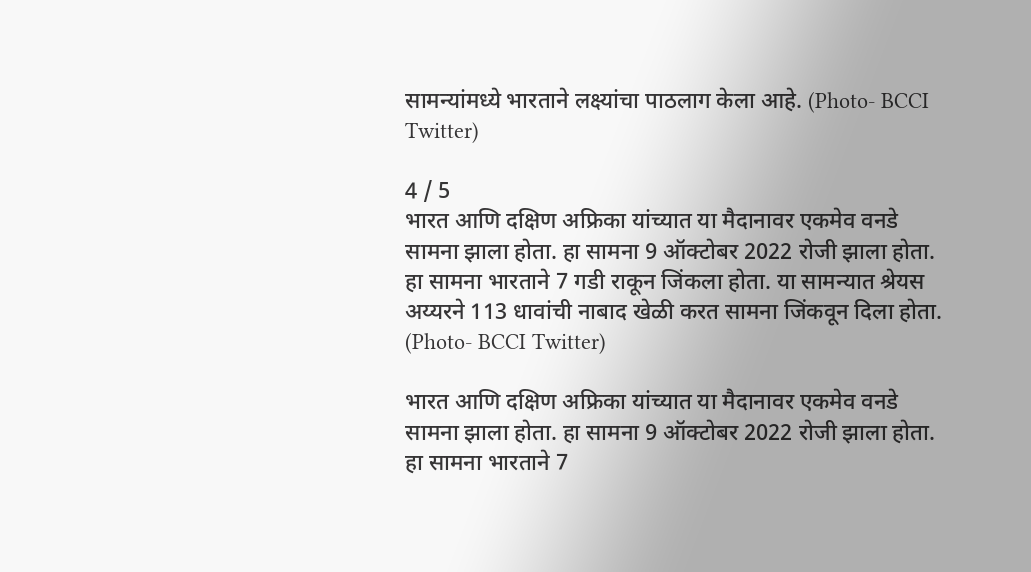सामन्यांमध्ये भारताने लक्ष्यांचा पाठलाग केला आहे. (Photo- BCCI Twitter)

4 / 5
भारत आणि दक्षिण अफ्रिका यांच्यात या मैदानावर एकमेव वनडे सामना झाला होता. हा सामना 9 ऑक्टोबर 2022 रोजी झाला होता. हा सामना भारताने 7 गडी राकून जिंकला होता. या सामन्यात श्रेयस अय्यरने 113 धावांची नाबाद खेळी करत सामना जिंकवून दिला होता. (Photo- BCCI Twitter)

भारत आणि दक्षिण अफ्रिका यांच्यात या मैदानावर एकमेव वनडे सामना झाला होता. हा सामना 9 ऑक्टोबर 2022 रोजी झाला होता. हा सामना भारताने 7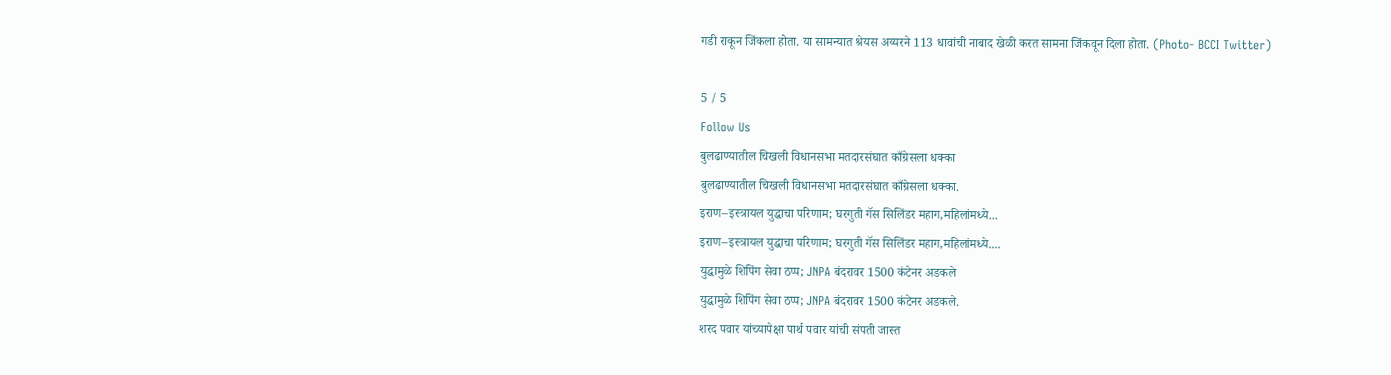गडी राकून जिंकला होता. या सामन्यात श्रेयस अय्यरने 113 धावांची नाबाद खेळी करत सामना जिंकवून दिला होता. (Photo- BCCI Twitter)

5 / 5
Follow Us
बुलढाण्यातील चिखली विधानसभा मतदारसंघात काँग्रेसला धक्का
बुलढाण्यातील चिखली विधानसभा मतदारसंघात काँग्रेसला धक्का.
इराण–इस्त्रायल युद्धाचा परिणाम; घरगुती गॅस सिलिंडर महाग,महिलांमध्ये...
इराण–इस्त्रायल युद्धाचा परिणाम; घरगुती गॅस सिलिंडर महाग,महिलांमध्ये....
युद्धामुळे शिपिंग सेवा ठप्प; JNPA बंदरावर 1500 कंटेनर अडकले
युद्धामुळे शिपिंग सेवा ठप्प; JNPA बंदरावर 1500 कंटेनर अडकले.
शरद पवार यांच्यापेक्षा पार्थ पवार यांची संपती जास्त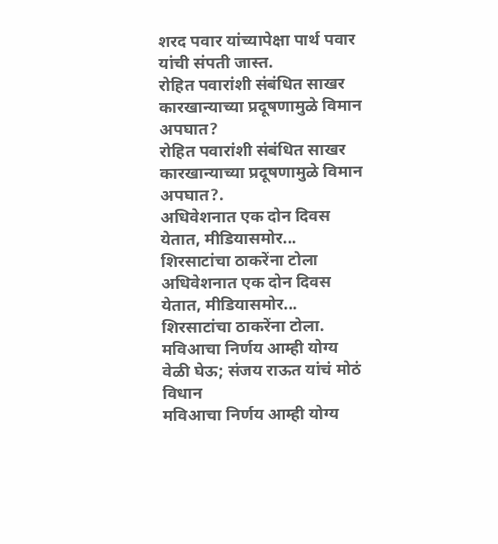शरद पवार यांच्यापेक्षा पार्थ पवार यांची संपती जास्त.
रोहित पवारांशी संबंधित साखर कारखान्याच्या प्रदूषणामुळे विमान अपघात?
रोहित पवारांशी संबंधित साखर कारखान्याच्या प्रदूषणामुळे विमान अपघात?.
अधिवेशनात एक दोन दिवस येतात, मीडियासमोर... शिरसाटांचा ठाकरेंना टोला
अधिवेशनात एक दोन दिवस येतात, मीडियासमोर... शिरसाटांचा ठाकरेंना टोला.
मविआचा निर्णय आम्ही योग्य वेळी घेऊ; संजय राऊत यांचं मोठं विधान
मविआचा निर्णय आम्ही योग्य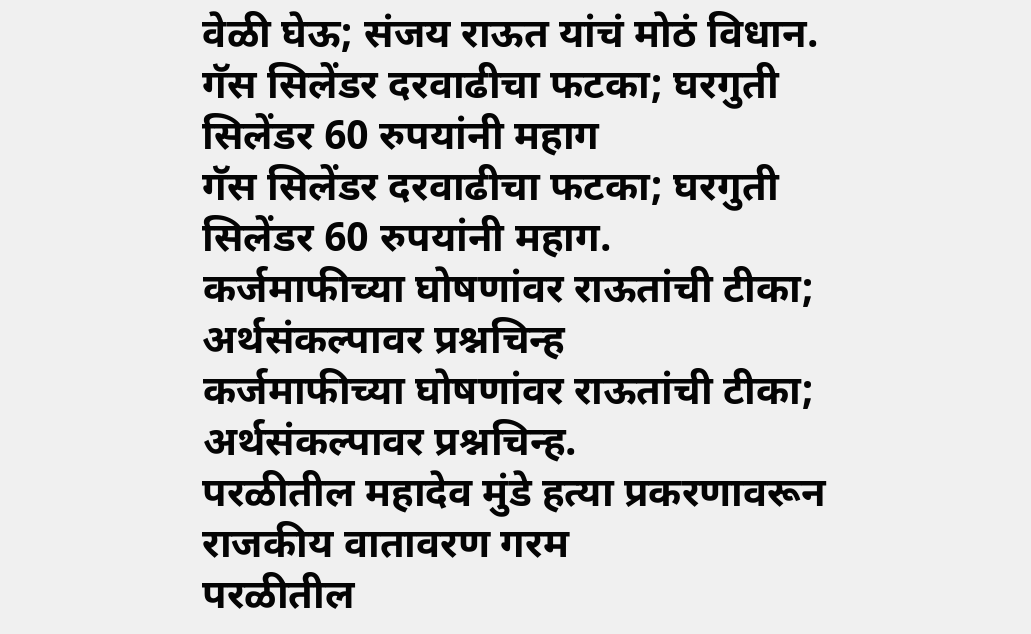वेळी घेऊ; संजय राऊत यांचं मोठं विधान.
गॅस सिलेंडर दरवाढीचा फटका; घरगुती सिलेंडर 60 रुपयांनी महाग
गॅस सिलेंडर दरवाढीचा फटका; घरगुती सिलेंडर 60 रुपयांनी महाग.
कर्जमाफीच्या घोषणांवर राऊतांची टीका; अर्थसंकल्पावर प्रश्नचिन्ह
कर्जमाफीच्या घोषणांवर राऊतांची टीका; अर्थसंकल्पावर प्रश्नचिन्ह.
परळीतील महादेव मुंडे हत्या प्रकरणावरून राजकीय वातावरण गरम
परळीतील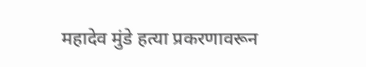महादेव मुंडे हत्या प्रकरणावरून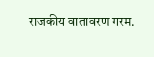राजकीय वातावरण गरम.